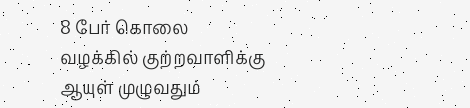8 பேர் கொலை வழக்கில் குற்றவாளிக்கு ஆயுள் முழுவதும்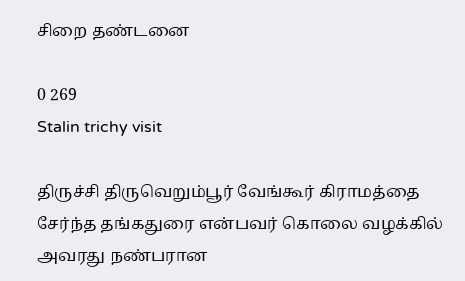சிறை தண்டனை

0 269
Stalin trichy visit

திருச்சி திருவெறும்பூர் வேங்கூர் கிராமத்தை சேர்ந்த தங்கதுரை என்பவர் கொலை வழக்கில் அவரது நண்பரான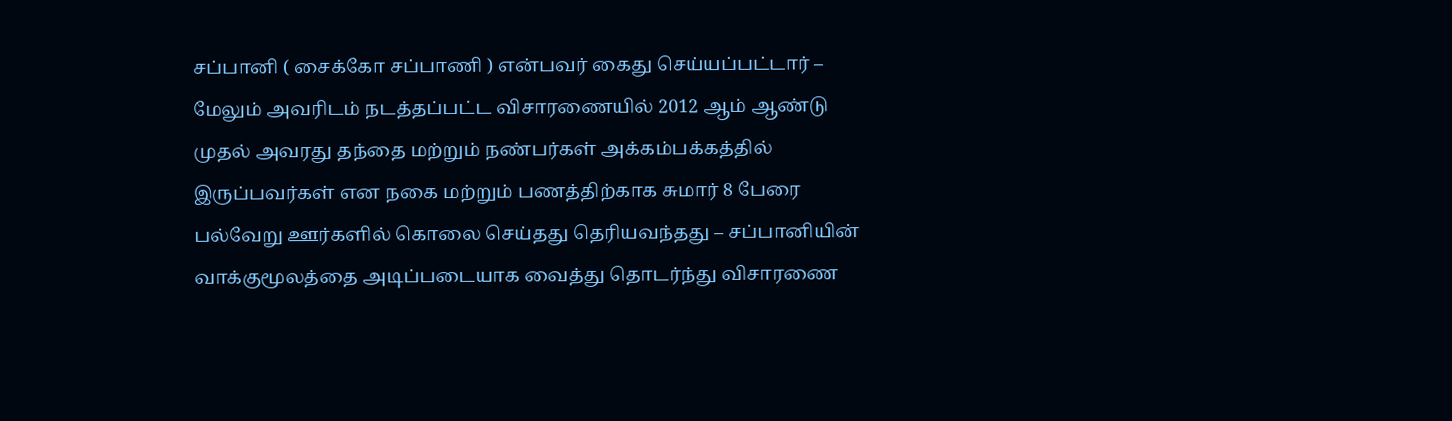சப்பானி ( சைக்கோ சப்பாணி ) என்பவர் கைது செய்யப்பட்டார் – மேலும் அவரிடம் நடத்தப்பட்ட விசாரணையில் 2012 ஆம் ஆண்டு முதல் அவரது தந்தை மற்றும் நண்பர்கள் அக்கம்பக்கத்தில் இருப்பவர்கள் என நகை மற்றும் பணத்திற்காக சுமார் 8 பேரை பல்வேறு ஊர்களில் கொலை செய்தது தெரியவந்தது – சப்பானியின் வாக்குமூலத்தை அடிப்படையாக வைத்து தொடர்ந்து விசாரணை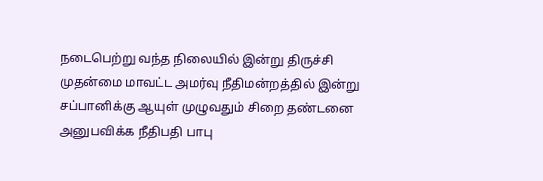நடைபெற்று வந்த நிலையில் இன்று திருச்சி முதன்மை மாவட்ட அமர்வு நீதிமன்றத்தில் இன்று சப்பானிக்கு ஆயுள் முழுவதும் சிறை தண்டனை அனுபவிக்க நீதிபதி பாபு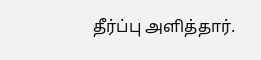தீர்ப்பு அளித்தார்.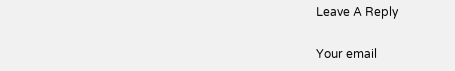Leave A Reply

Your email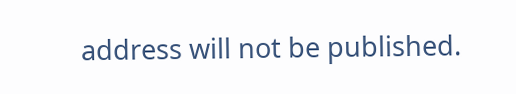address will not be published.